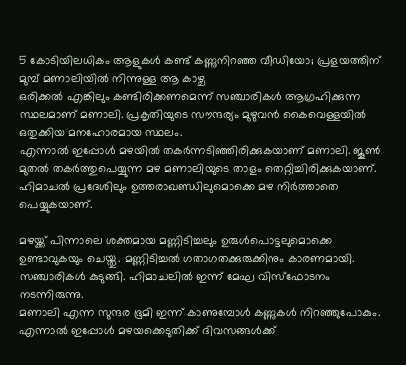5 കോടിയിലധികം ആളുകൾ കണ്ട് കണ്ണുനിറഞ്ഞ വീഡിയോ; പ്രളയത്തിന് മുമ്പ് മണാലിയിൽ നിന്നുള്ള ആ കാഴ്ച
ഒരിക്കൽ എങ്കിലും കണ്ടിരിക്കണമെന്ന് സഞ്ചാരികൾ ആഗ്രഹിക്കുന്ന സ്ഥലമാണ് മണാലി. പ്രകൃതിയുടെ സൗന്ദര്യം മുഴുവൻ കൈവെള്ളയിൽ ഒതുക്കിയ മനഹോരമായ സ്ഥലം.
എന്നാൽ ഇപ്പോൾ മഴയിൽ തകർന്നടിഞ്ഞിരിക്കുകയാണ് മണാലി. ജൂൺ മുതൽ തകർത്തുപെയ്യുന്ന മഴ മണാലിയുടെ താളം തെറ്റിച്ചിരിക്കുകയാണ്. ഹിമാചൽ പ്രദേശിലും ഉത്തരാഖണ്ഡിലുമൊക്കെ മഴ നിർത്താതെ പെയ്യുകയാണ്.

മഴയ്ക്ക് പിന്നാലെ ശക്തമായ മണ്ണിടിച്ചലും ഉരുൾപൊട്ടലുമൊക്കെ ഉണ്ടാവുകയും ചെയ്തു. മണ്ണിടിച്ചൽ ഗതാഗതക്കുരുക്കിനും കാരണമായി. സഞ്ചാരികൾ കുടുങ്ങി. ഹിമാചലിൽ ഇന്ന് മേഘ വിസ്ഫോടനം നടന്നിരുന്നു.
മണാലി എന്ന സുന്ദര ഭൂമി ഇന്ന് കാണുമ്പോൾ കണ്ണുകൾ നിറഞ്ഞുപോകും. എന്നാൽ ഇപ്പോൾ മഴയക്കെടുതിക്ക് ദിവസങ്ങൾക്ക്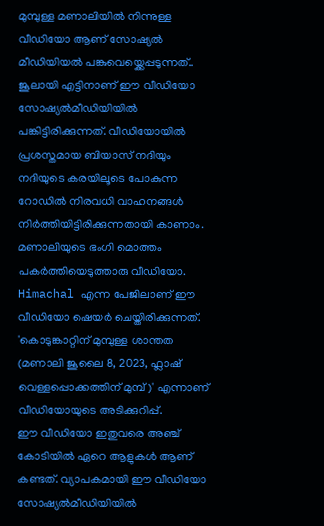മുമ്പുള്ള മണാലിയിൽ നിന്നുള്ള വീഡിയോ ആണ് സോഷ്യൽ മീഡിയിയൽ പങ്കുവെയ്ക്കെപ്പടുന്നത്..
ജൂലായി എട്ടിനാണ് ഈ വീഡിയോ സോഷ്യൽമീഡിയിയിൽ പങ്കിട്ടിരിക്കുന്നത്. വീഡിയോയിൽ പ്രശസ്തമായ ബിയാസ് നദിയും നദിയുടെ കരയിലൂടെ പോകുന്ന റോഡിൽ നിരവധി വാഹനങ്ങൾ നിർത്തിയിട്ടിരിക്കുന്നതായി കാണാം. മണാലിയുടെ ഭംഗി മൊത്തം പകർത്തിയെടുത്താരു വീഡിയോ.
Himachal എന്ന പേജിലാണ് ഈ വീഡിയോ ഷെയർ ചെയ്തിരിക്കുന്നത്. 'കൊടുങ്കാറ്റിന് മുമ്പുള്ള ശാന്തത (മണാലി ജൂലൈ 8, 2023, ഫ്ലാഷ് വെള്ളപ്പൊക്കത്തിന് മുമ്പ്)' എന്നാണ് വീഡിയോയുടെ അടിക്കുറിപ്പ്.
ഈ വീഡിയോ ഇതുവരെ അഞ്ച് കോടിയിൽ ഏറെ ആളുകൾ ആണ് കണ്ടത്. വ്യാപകമായി ഈ വീഡിയോ സോഷ്യൽമീഡിയിയിൽ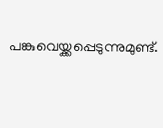പങ്കുവെയ്ക്കപ്പെടുന്നുമുണ്ട്.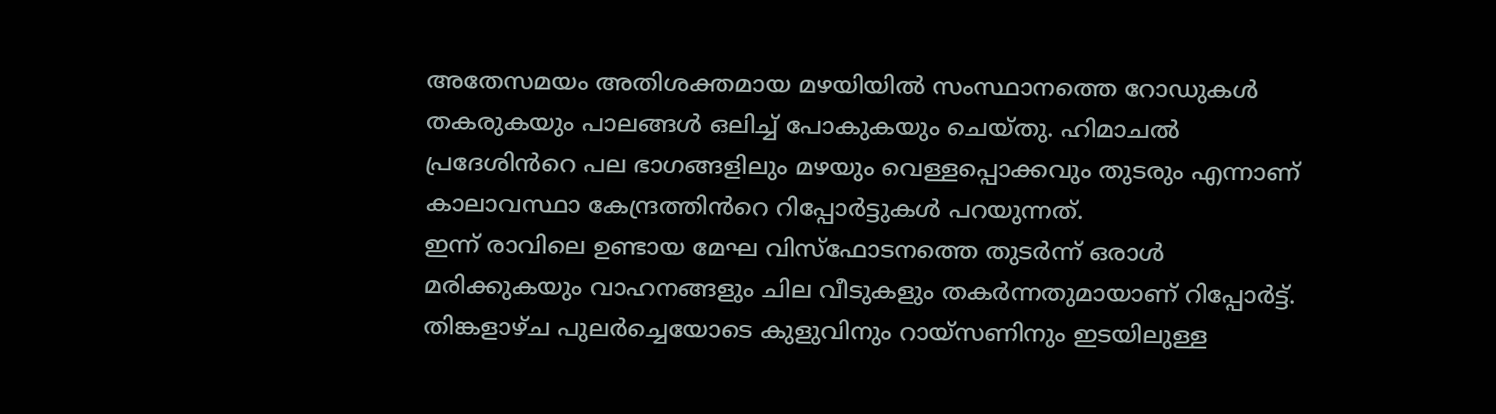അതേസമയം അതിശക്തമായ മഴയിയിൽ സംസ്ഥാനത്തെ റോഡുകൾ തകരുകയും പാലങ്ങൾ ഒലിച്ച് പോകുകയും ചെയ്തു. ഹിമാചൽ പ്രദേശിൻറെ പല ഭാഗങ്ങളിലും മഴയും വെള്ളപ്പൊക്കവും തുടരും എന്നാണ് കാലാവസ്ഥാ കേന്ദ്രത്തിൻറെ റിപ്പോർട്ടുകൾ പറയുന്നത്.
ഇന്ന് രാവിലെ ഉണ്ടായ മേഘ വിസ്ഫോടനത്തെ തുടർന്ന് ഒരാൾ മരിക്കുകയും വാഹനങ്ങളും ചില വീടുകളും തകർന്നതുമായാണ് റിപ്പോർട്ട്.
തിങ്കളാഴ്ച പുലർച്ചെയോടെ കുളുവിനും റായ്സണിനും ഇടയിലുള്ള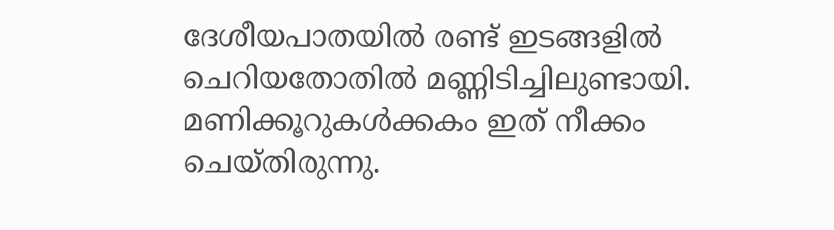ദേശീയപാതയിൽ രണ്ട് ഇടങ്ങളിൽ ചെറിയതോതിൽ മണ്ണിടിച്ചിലുണ്ടായി. മണിക്കൂറുകൾക്കകം ഇത് നീക്കം ചെയ്തിരുന്നു.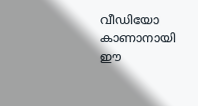വീഡിയോ കാണാനായി ഈ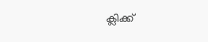ക്ലിക്ക്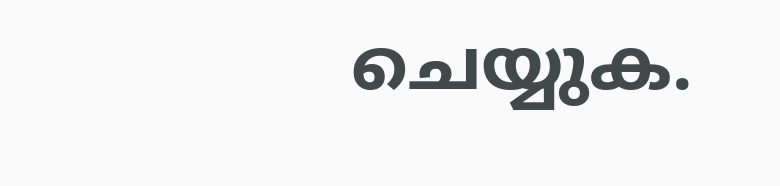ചെയ്യുക.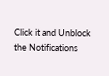Click it and Unblock the Notifications